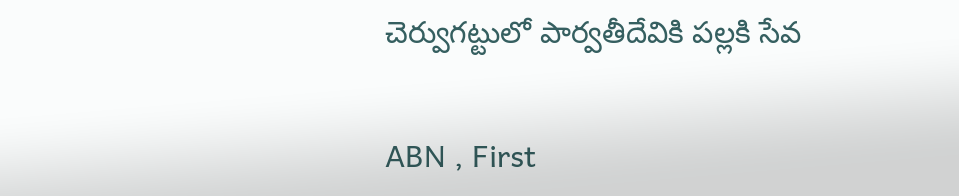చెర్వుగట్టులో పార్వతీదేవికి పల్లకి సేవ

ABN , First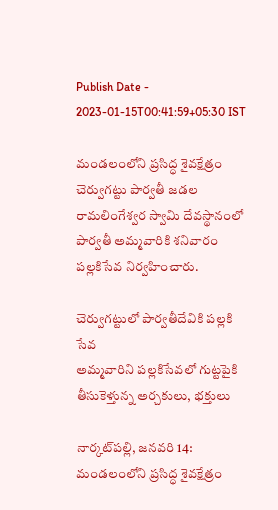Publish Date - 2023-01-15T00:41:59+05:30 IST

మండలంలోని ప్రసిద్ధ శైవక్షేత్రం చెర్వుగట్టు పార్వతీ జడల రామలింగేశ్వర స్వామి దేవస్థానంలో పార్వతీ అమ్మవారికి శనివారం పల్లకిసేవ నిర్వహించారు.

చెర్వుగట్టులో పార్వతీదేవికి పల్లకి సేవ
అమ్మవారిని పల్లకిసేవలో గుట్టపైకి తీసుకెళ్తున్న అర్చకులు, భక్తులు

నార్కట్‌పల్లి, జనవరి 14: మండలంలోని ప్రసిద్ధ శైవక్షేత్రం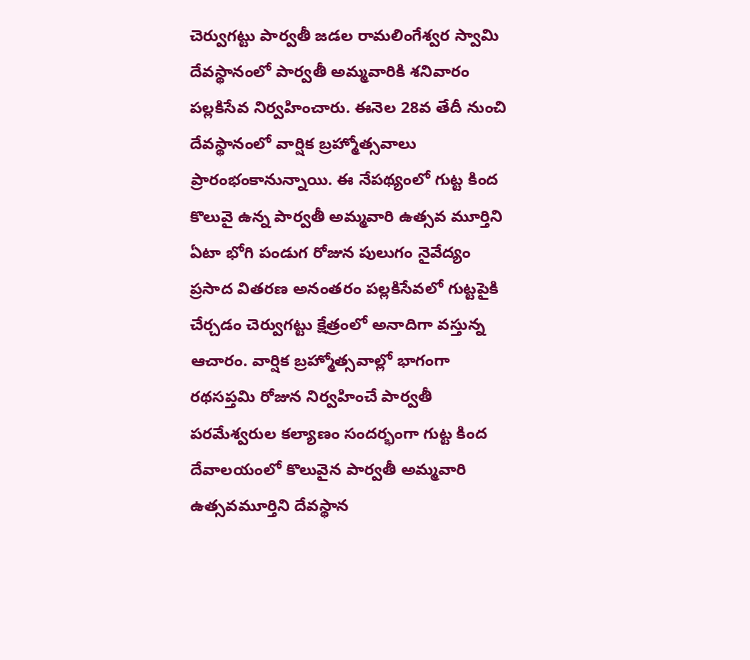చెర్వుగట్టు పార్వతీ జడల రామలింగేశ్వర స్వామి దేవస్థానంలో పార్వతీ అమ్మవారికి శనివారం పల్లకిసేవ నిర్వహించారు. ఈనెల 28వ తేదీ నుంచి దేవస్థానంలో వార్షిక బ్రహ్మోత్సవాలు ప్రారంభంకానున్నాయి. ఈ నేపథ్యంలో గుట్ట కింద కొలువై ఉన్న పార్వతీ అమ్మవారి ఉత్సవ మూర్తిని ఏటా భోగి పండుగ రోజున పులుగం నైవేద్యం ప్రసాద వితరణ అనంతరం పల్లకిసేవలో గుట్టపైకి చేర్చడం చెర్వుగట్టు క్షేత్రంలో అనాదిగా వస్తున్న ఆచారం. వార్షిక బ్రహ్మోత్సవాల్లో భాగంగా రథసప్తమి రోజున నిర్వహించే పార్వతీ పరమేశ్వరుల కల్యాణం సందర్భంగా గుట్ట కింద దేవాలయంలో కొలువైన పార్వతీ అమ్మవారి ఉత్సవమూర్తిని దేవస్థాన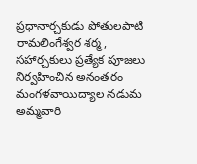ప్రధానార్చకుడు పోతులపాటి రామలింగేశ్వర శర్మ, సహార్చకులు ప్రత్యేక పూజలు నిర్వహించిన అనంతరం మంగళవాయిద్యాల నడుమ అమ్మవారి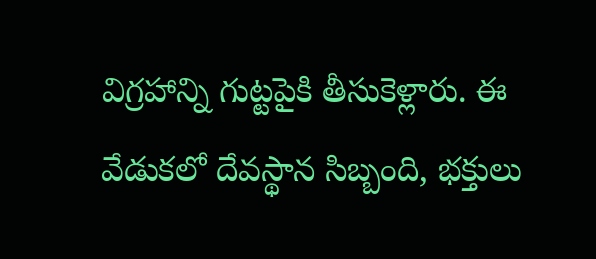విగ్రహాన్ని గుట్టపైకి తీసుకెళ్లారు. ఈ వేడుకలో దేవస్థాన సిబ్బంది, భక్తులు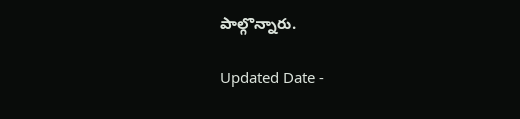పాల్గొన్నారు.

Updated Date -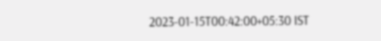2023-01-15T00:42:00+05:30 IST